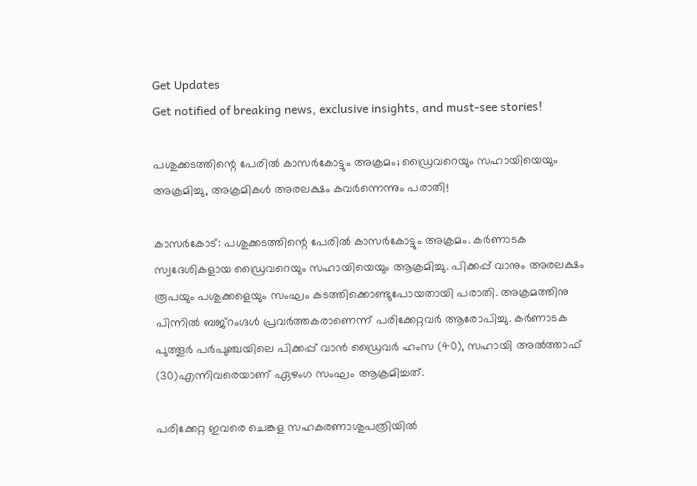Get Updates
Get notified of breaking news, exclusive insights, and must-see stories!

പശുക്കടത്തിന്റെ പേരില്‍ കാസര്‍കോട്ടും അക്രമം; ഡ്രൈവറെയും സഹായിയെയും അക്രമിച്ചു, അക്രമികൾ അരലക്ഷം കവർന്നെന്നും പരാതി!

കാസര്‍കോട്: പശുക്കടത്തിന്റെ പേരില്‍ കാസര്‍കോട്ടും അക്രമം. കര്‍ണാടക സ്വദേശികളായ ഡ്രൈവറെയും സഹായിയെയും ആക്രമിച്ചു. പിക്കപ്പ് വാനും അരലക്ഷം രൂപയും പശുക്കളെയും സംഘം കടത്തിക്കൊണ്ടുപോയതായി പരാതി. അക്രമത്തിനു പിന്നില്‍ ബജ്‌റംഗ്ദള്‍ പ്രവര്‍ത്തകരാണെന്ന് പരിക്കേറ്റവര്‍ ആരോപിച്ചു. കര്‍ണാടക പുത്തൂര്‍ പര്‍പുഞ്ചയിലെ പിക്കപ്പ് വാന്‍ ഡ്രൈവര്‍ ഹംസ (40), സഹായി അല്‍ത്താഫ് (30)എന്നിവരെയാണ് ഏഴംഗ സംഘം ആക്രമിച്ചത്.

പരിക്കേറ്റ ഇവരെ ചെങ്കള സഹകരണാശുപത്രിയില്‍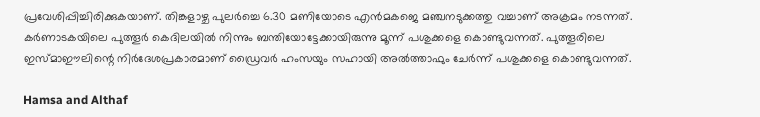പ്രവേശിപ്പിച്ചിരിക്കുകയാണ്. തിങ്കളാഴ്ച പുലര്‍ച്ചെ 6.30 മണിയോടെ എന്‍മകജെ മഞ്ചനടുക്കത്തു വച്ചാണ് അക്രമം നടന്നത്. കര്‍ണാടകയിലെ പുത്തൂര്‍ കെദിലയില്‍ നിന്നും ബന്തിയോട്ടേക്കായിരുന്നു മൂന്ന് പശുക്കളെ കൊണ്ടുവന്നത്. പുത്തൂരിലെ ഇസ്മാഈലിന്റെ നിര്‍ദേശപ്രകാരമാണ് ഡ്രൈവര്‍ ഹംസയും സഹായി അല്‍ത്താഫും ചേര്‍ന്ന് പശുക്കളെ കൊണ്ടുവന്നത്.

Hamsa and Althaf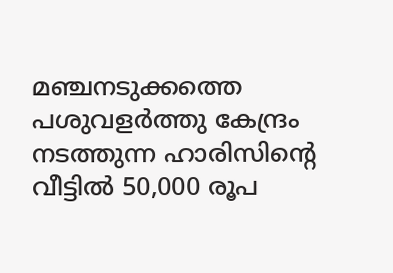മഞ്ചനടുക്കത്തെ പശുവളര്‍ത്തു കേന്ദ്രം നടത്തുന്ന ഹാരിസിന്റെ വീട്ടില്‍ 50,000 രൂപ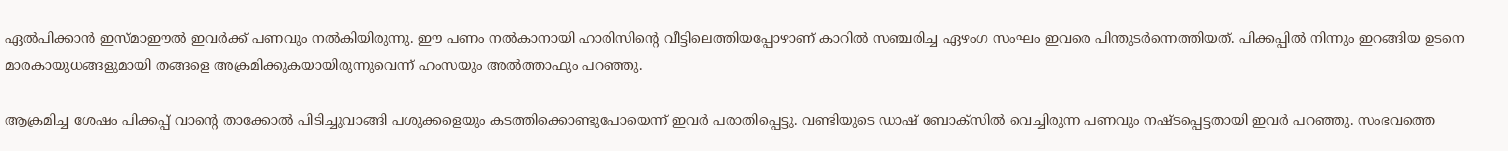ഏല്‍പിക്കാന്‍ ഇസ്മാഈല്‍ ഇവര്‍ക്ക് പണവും നല്‍കിയിരുന്നു. ഈ പണം നല്‍കാനായി ഹാരിസിന്റെ വീട്ടിലെത്തിയപ്പോഴാണ് കാറില്‍ സഞ്ചരിച്ച ഏഴംഗ സംഘം ഇവരെ പിന്തുടര്‍ന്നെത്തിയത്. പിക്കപ്പില്‍ നിന്നും ഇറങ്ങിയ ഉടനെ മാരകായുധങ്ങളുമായി തങ്ങളെ അക്രമിക്കുകയായിരുന്നുവെന്ന് ഹംസയും അല്‍ത്താഫും പറഞ്ഞു.

ആക്രമിച്ച ശേഷം പിക്കപ്പ് വാന്റെ താക്കോല്‍ പിടിച്ചുവാങ്ങി പശുക്കളെയും കടത്തിക്കൊണ്ടുപോയെന്ന് ഇവര്‍ പരാതിപ്പെട്ടു. വണ്ടിയുടെ ഡാഷ് ബോക്‌സില്‍ വെച്ചിരുന്ന പണവും നഷ്ടപ്പെട്ടതായി ഇവര്‍ പറഞ്ഞു. സംഭവത്തെ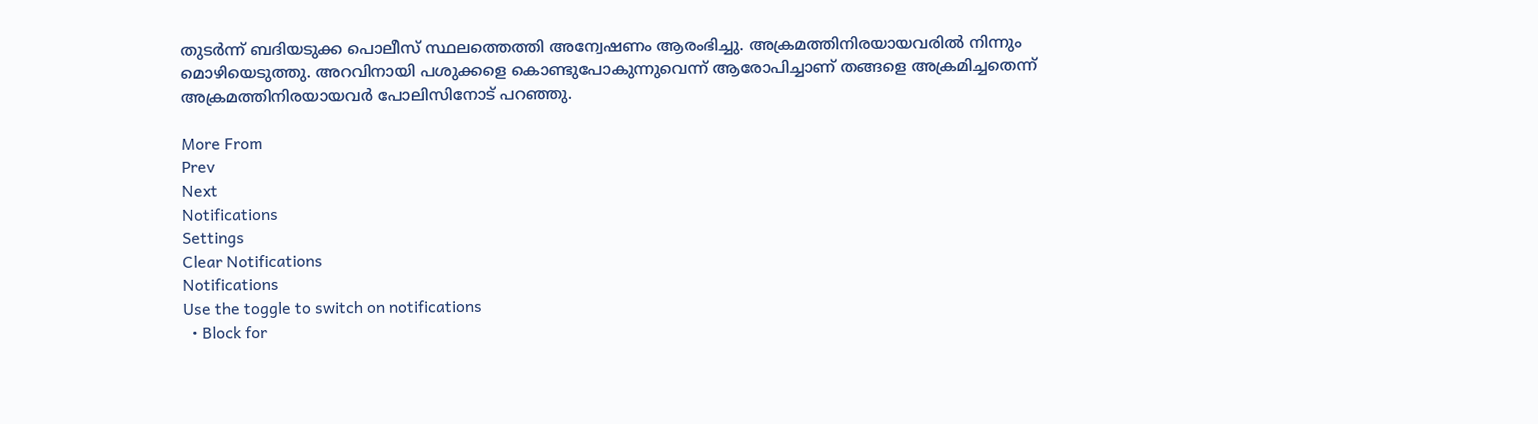തുടര്‍ന്ന് ബദിയടുക്ക പൊലീസ് സ്ഥലത്തെത്തി അന്വേഷണം ആരംഭിച്ചു. അക്രമത്തിനിരയായവരില്‍ നിന്നും മൊഴിയെടുത്തു. അറവിനായി പശുക്കളെ കൊണ്ടുപോകുന്നുവെന്ന് ആരോപിച്ചാണ് തങ്ങളെ അക്രമിച്ചതെന്ന് അക്രമത്തിനിരയായവര്‍ പോലിസിനോട് പറഞ്ഞു.

More From
Prev
Next
Notifications
Settings
Clear Notifications
Notifications
Use the toggle to switch on notifications
  • Block for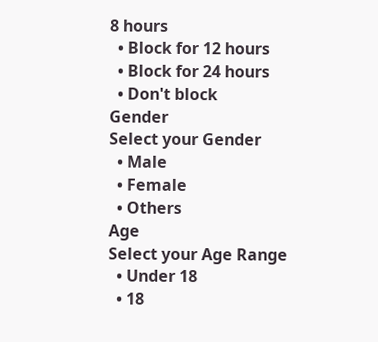8 hours
  • Block for 12 hours
  • Block for 24 hours
  • Don't block
Gender
Select your Gender
  • Male
  • Female
  • Others
Age
Select your Age Range
  • Under 18
  • 18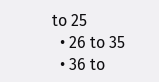to 25
  • 26 to 35
  • 36 to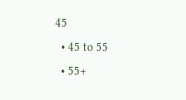45
  • 45 to 55
  • 55+